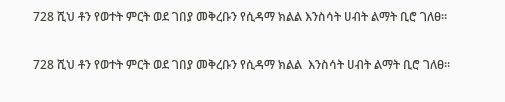728 ሺህ ቶን የወተት ምርት ወደ ገበያ መቅረቡን የሲዳማ ክልል እንስሳት ሀብት ልማት ቢሮ ገለፀ።

728 ሺህ ቶን የወተት ምርት ወደ ገበያ መቅረቡን የሲዳማ ክልል  እንስሳት ሀብት ልማት ቢሮ ገለፀ።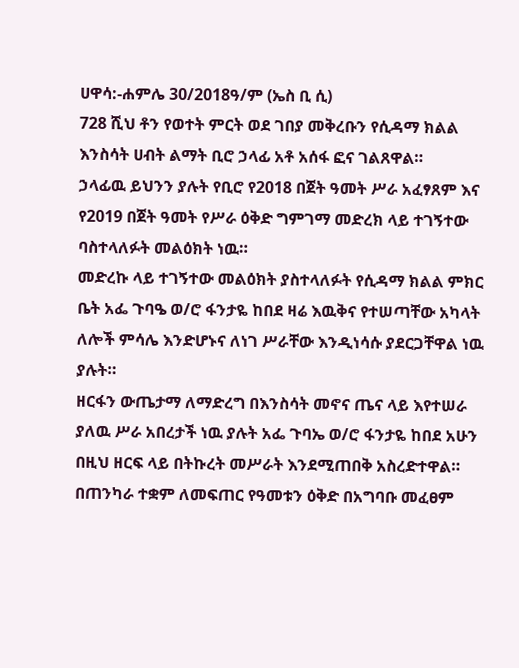ሀዋሳ:-ሐምሌ 30/2018ዓ/ም (ኤስ ቢ ሲ)
728 ሺህ ቶን የወተት ምርት ወደ ገበያ መቅረቡን የሲዳማ ክልል እንስሳት ሀብት ልማት ቢሮ ኃላፊ አቶ አሰፋ ፎና ገልጸዋል።
ኃላፊዉ ይህንን ያሉት የቢሮ የ2018 በጀት ዓመት ሥራ አፈፃጸም እና የ2019 በጀት ዓመት የሥራ ዕቅድ ግምገማ መድረክ ላይ ተገኝተው ባስተላለፉት መልዕክት ነዉ።
መድረኩ ላይ ተገኝተው መልዕክት ያስተላለፉት የሲዳማ ክልል ምክር ቤት አፌ ጉባዔ ወ/ሮ ፋንታዬ ከበደ ዛሬ እዉቅና የተሠጣቸው አካላት ለሎች ምሳሌ እንድሆኑና ለነገ ሥራቸው እንዲነሳሱ ያደርጋቸዋል ነዉ ያሉት።
ዘርፋን ውጤታማ ለማድረግ በእንስሳት መኖና ጤና ላይ እየተሠራ ያለዉ ሥራ አበረታች ነዉ ያሉት አፌ ጉባኤ ወ/ሮ ፋንታዬ ከበደ አሁን በዚህ ዘርፍ ላይ በትኩረት መሥራት እንደሚጠበቅ አስረድተዋል።
በጠንካራ ተቋም ለመፍጠር የዓመቱን ዕቅድ በአግባቡ መፈፀም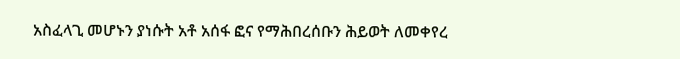አስፈላጊ መሆኑን ያነሱት አቶ አሰፋ ፎና የማሕበረሰቡን ሕይወት ለመቀየረ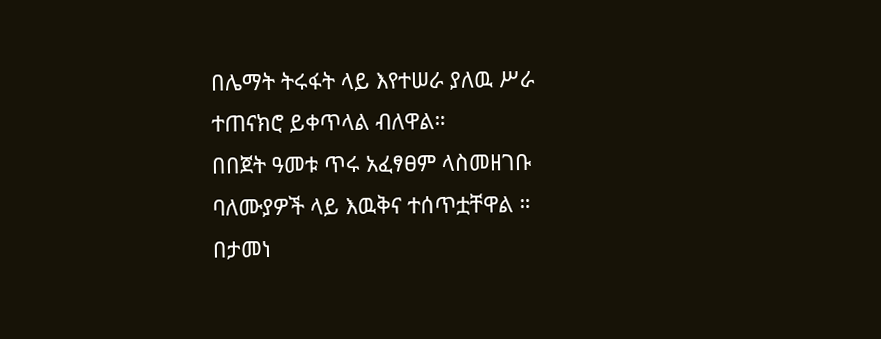በሌማት ትሩፋት ላይ እየተሠራ ያለዉ ሥራ ተጠናክሮ ይቀጥላል ብለዋል።
በበጀት ዓመቱ ጥሩ አፈፃፀም ላስመዘገቡ ባለሙያዎች ላይ እዉቅና ተሰጥቷቸዋል ።
በታመነ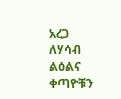አረጋ
ለሃሳብ ልዕልና
ቀጣዮቹን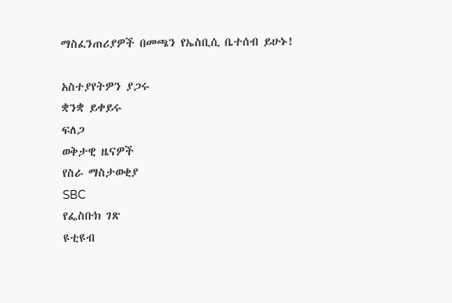ማስፈንጠሪያዎች በመጫን የኤስቢሲ ቤተሰብ ይሁኑ!

አስተያየትዎን ያጋሩ
ቋንቋ ይቀይሩ
ፍለጋ
ወቅታዊ ዜናዎች
የስራ ማስታወቂያ
SBC
የፌስቡክ ገጽ
ዩቲዩብ